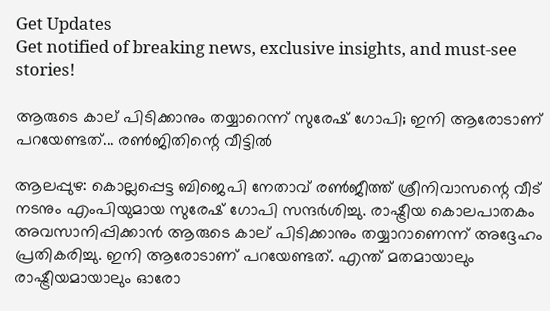Get Updates
Get notified of breaking news, exclusive insights, and must-see stories!

ആരുടെ കാല് പിടിക്കാനും തയ്യാറെന്ന് സുരേഷ് ഗോപി; ഇനി ആരോടാണ് പറയേണ്ടത്... രണ്‍ജിതിന്റെ വീട്ടില്‍

ആലപ്പുഴ: കൊല്ലപ്പെട്ട ബിജെപി നേതാവ് രണ്‍ജീത്ത് ശ്രീനിവാസന്റെ വീട് നടനും എംപിയുമായ സുരേഷ് ഗോപി സന്ദര്‍ശിച്ചു. രാഷ്ട്രീയ കൊലപാതകം അവസാനിപ്പിക്കാന്‍ ആരുടെ കാല് പിടിക്കാനും തയ്യാറാണെന്ന് അദ്ദേഹം പ്രതികരിച്ചു. ഇനി ആരോടാണ് പറയേണ്ടത്. എന്ത് മതമായാലും രാഷ്ട്രീയമായാലും ഓരോ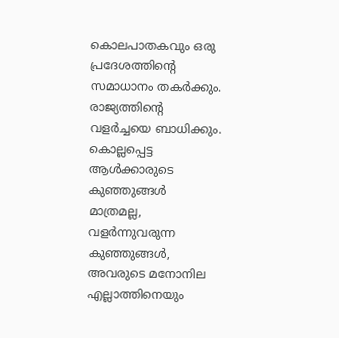കൊലപാതകവും ഒരു പ്രദേശത്തിന്റെ സമാധാനം തകര്‍ക്കും. രാജ്യത്തിന്റെ വളര്‍ച്ചയെ ബാധിക്കും. കൊല്ലപ്പെട്ട ആള്‍ക്കാരുടെ കുഞ്ഞുങ്ങള്‍ മാത്രമല്ല, വളര്‍ന്നുവരുന്ന കുഞ്ഞുങ്ങള്‍, അവരുടെ മനോനില എല്ലാത്തിനെയും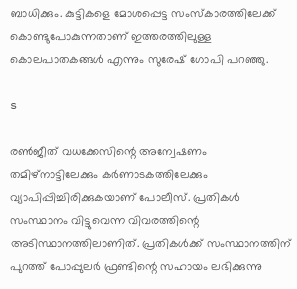ബാധിക്കും. കുട്ടികളെ മോശപ്പെട്ട സംസ്‌കാരത്തിലേക്ക് കൊണ്ടുപോകുന്നതാണ് ഇത്തരത്തിലുള്ള കൊലപാതകങ്ങള്‍ എന്നും സുരേഷ് ഗോപി പറഞ്ഞു.

s

രണ്‍ജീത് വധക്കേസിന്റെ അന്വേഷണം തമിഴ്‌നാട്ടിലേക്കും കര്‍ണാടകത്തിലേക്കും വ്യാപിപ്പിച്ചിരിക്കുകയാണ് പോലീസ്. പ്രതികള്‍ സംസ്ഥാനം വിട്ടുവെന്ന വിവരത്തിന്റെ അടിസ്ഥാനത്തിലാണിത്. പ്രതികള്‍ക്ക് സംസ്ഥാനത്തിന് പുറത്ത് പോപ്പുലര്‍ ഫ്രണ്ടിന്റെ സഹായം ലഭിക്കുന്നു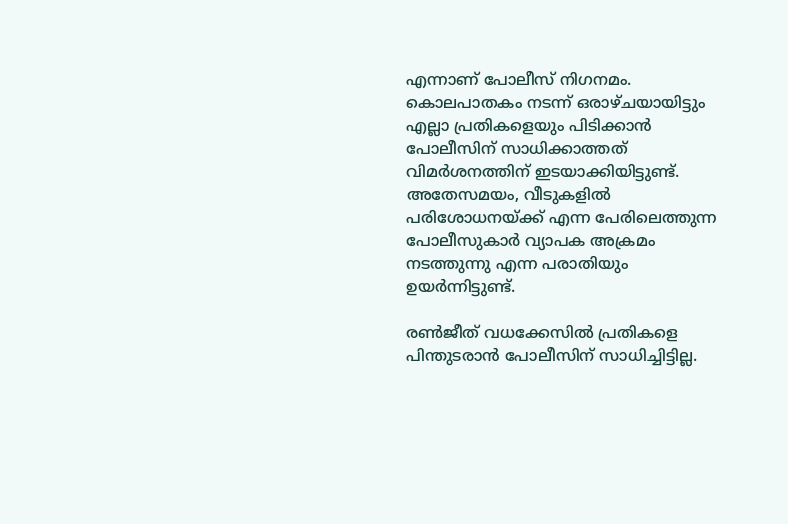എന്നാണ് പോലീസ് നിഗനമം. കൊലപാതകം നടന്ന് ഒരാഴ്ചയായിട്ടും എല്ലാ പ്രതികളെയും പിടിക്കാന്‍ പോലീസിന് സാധിക്കാത്തത് വിമര്‍ശനത്തിന് ഇടയാക്കിയിട്ടുണ്ട്. അതേസമയം, വീടുകളില്‍ പരിശോധനയ്ക്ക് എന്ന പേരിലെത്തുന്ന പോലീസുകാര്‍ വ്യാപക അക്രമം നടത്തുന്നു എന്ന പരാതിയും ഉയര്‍ന്നിട്ടുണ്ട്.

രണ്‍ജീത് വധക്കേസില്‍ പ്രതികളെ പിന്തുടരാന്‍ പോലീസിന് സാധിച്ചിട്ടില്ല.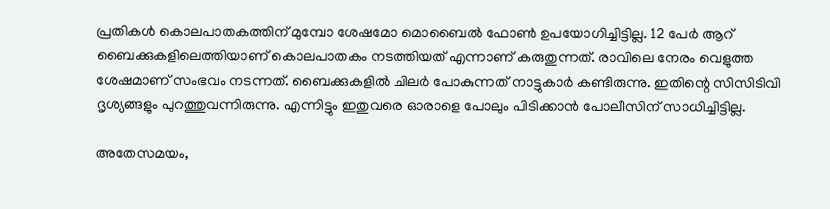പ്രതികള്‍ കൊലപാതകത്തിന് മുമ്പോ ശേഷമോ മൊബൈല്‍ ഫോണ്‍ ഉപയോഗിച്ചിട്ടില്ല. 12 പേര്‍ ആറ് ബൈക്കുകളിലെത്തിയാണ് കൊലപാതകം നടത്തിയത് എന്നാണ് കരുതുന്നത്. രാവിലെ നേരം വെളുത്ത ശേഷമാണ് സംഭവം നടന്നത്. ബൈക്കുകളില്‍ ചിലര്‍ പോകുന്നത് നാട്ടുകാര്‍ കണ്ടിരുന്നു. ഇതിന്റെ സിസിടിവി ദൃശ്യങ്ങളും പുറത്തുവന്നിരുന്നു. എന്നിട്ടും ഇതുവരെ ഓരാളെ പോലും പിടിക്കാന്‍ പോലീസിന് സാധിച്ചിട്ടില്ല.

അതേസമയം,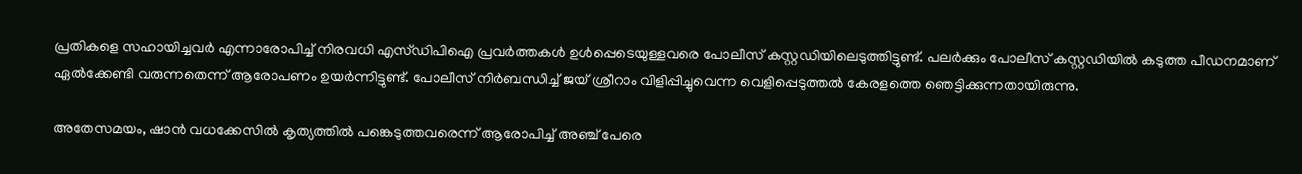പ്രതികളെ സഹായിച്ചവര്‍ എന്നാരോപിച്ച് നിരവധി എസ്ഡിപിഐ പ്രവര്‍ത്തകള്‍ ഉള്‍പ്പെടെയുള്ളവരെ പോലീസ് കസ്റ്റഡിയിലെടുത്തിട്ടുണ്ട്. പലര്‍ക്കും പോലീസ് കസ്റ്റഡിയില്‍ കടുത്ത പീഡനമാണ് ഏല്‍ക്കേണ്ടി വരുന്നതെന്ന് ആരോപണം ഉയര്‍ന്നിട്ടുണ്ട്. പോലീസ് നിര്‍ബന്ധിച്ച് ജയ് ശ്രീറാം വിളിപ്പിച്ചുവെന്ന വെളിപ്പെടുത്തല്‍ കേരളത്തെ ഞെട്ടിക്കുന്നതായിരുന്നു.

അതേസമയം, ഷാന്‍ വധക്കേസില്‍ കൃത്യത്തില്‍ പങ്കെടുത്തവരെന്ന് ആരോപിച്ച് അഞ്ച് പേരെ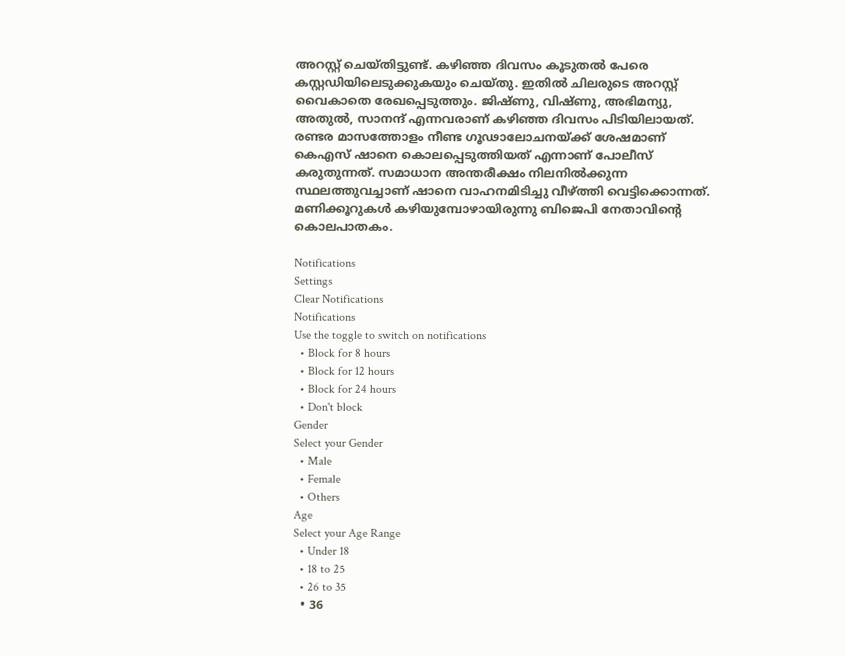അറസ്റ്റ് ചെയ്തിട്ടുണ്ട്. കഴിഞ്ഞ ദിവസം കൂടുതല്‍ പേരെ കസ്റ്റഡിയിലെടുക്കുകയും ചെയ്തു. ഇതില്‍ ചിലരുടെ അറസ്റ്റ് വൈകാതെ രേഖപ്പെടുത്തും. ജിഷ്ണു, വിഷ്ണു, അഭിമന്യു, അതുല്‍, സാനന്ദ് എന്നവരാണ് കഴിഞ്ഞ ദിവസം പിടിയിലായത്. രണ്ടര മാസത്തോളം നീണ്ട ഗൂഢാലോചനയ്ക്ക് ശേഷമാണ് കെഎസ് ഷാനെ കൊലപ്പെടുത്തിയത് എന്നാണ് പോലീസ് കരുതുന്നത്. സമാധാന അന്തരീക്ഷം നിലനില്‍ക്കുന്ന സ്ഥലത്തുവച്ചാണ് ഷാനെ വാഹനമിടിച്ചു വീഴ്ത്തി വെട്ടിക്കൊന്നത്. മണിക്കൂറുകള്‍ കഴിയുമ്പോഴായിരുന്നു ബിജെപി നേതാവിന്റെ കൊലപാതകം.

Notifications
Settings
Clear Notifications
Notifications
Use the toggle to switch on notifications
  • Block for 8 hours
  • Block for 12 hours
  • Block for 24 hours
  • Don't block
Gender
Select your Gender
  • Male
  • Female
  • Others
Age
Select your Age Range
  • Under 18
  • 18 to 25
  • 26 to 35
  • 36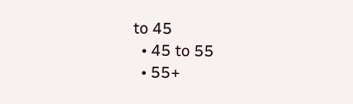to 45
  • 45 to 55
  • 55+